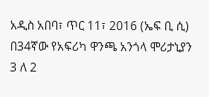አዲስ አበባ፣ ጥር 11፣ 2016 (ኤፍ ቢ ሲ) በ34ኛው የአፍሪካ ዋንጫ አንጎላ ሞሪታኒያን 3 ለ 2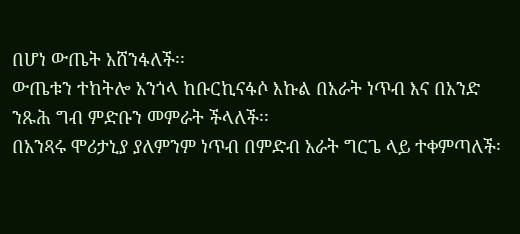በሆነ ውጤት አሸንፋለች፡፡
ውጤቱን ተከትሎ አንጎላ ከቡርኪናፋሶ እኩል በአራት ነጥብ እና በአንድ ንጹሕ ግብ ምድቡን መምራት ችላለች፡፡
በአንጻሩ ሞሪታኒያ ያለምንም ነጥብ በምድብ አራት ግርጌ ላይ ተቀምጣለች፡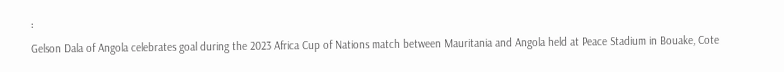፡
Gelson Dala of Angola celebrates goal during the 2023 Africa Cup of Nations match between Mauritania and Angola held at Peace Stadium in Bouake, Cote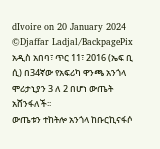dIvoire on 20 January 2024 ©Djaffar Ladjal/BackpagePix
አዲስ አበባ፣ ጥር 11፣ 2016 (ኤፍ ቢ ሲ) በ34ኛው የአፍሪካ ዋንጫ አንጎላ ሞሪታኒያን 3 ለ 2 በሆነ ውጤት አሸንፋለች፡፡
ውጤቱን ተከትሎ አንጎላ ከቡርኪናፋሶ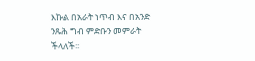እኩል በአራት ነጥብ እና በአንድ ንጹሕ ግብ ምድቡን መምራት ችላለች፡፡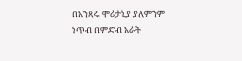በአንጻሩ ሞሪታኒያ ያለምንም ነጥብ በምድብ አራት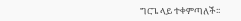ግርጌ ላይ ተቀምጣለች፡፡